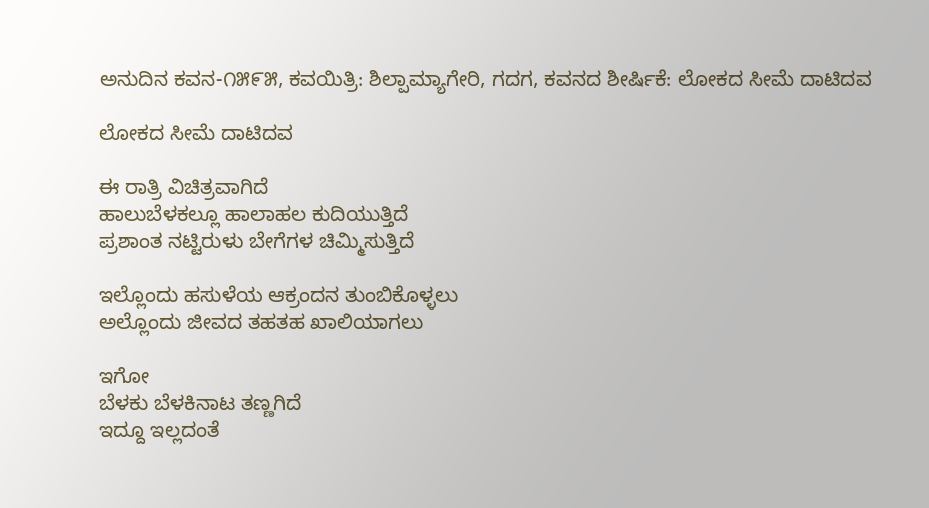ಅನುದಿನ‌ ಕವನ-೧೫೯೫, ಕವಯಿತ್ರಿ: ಶಿಲ್ಪಾ‌ಮ್ಯಾಗೇರಿ, ಗದಗ, ಕವನದ ಶೀರ್ಷಿಕೆ: ಲೋಕದ ಸೀಮೆ‌ ದಾಟಿದವ

ಲೋಕದ ಸೀಮೆ ದಾಟಿದವ

ಈ ರಾತ್ರಿ ವಿಚಿತ್ರವಾಗಿದೆ
ಹಾಲುಬೆಳಕಲ್ಲೂ ಹಾಲಾಹಲ ಕುದಿಯುತ್ತಿದೆ
ಪ್ರಶಾಂತ ನಟ್ಟಿರುಳು ಬೇಗೆಗಳ ಚಿಮ್ಮಿಸುತ್ತಿದೆ

ಇಲ್ಲೊಂದು ಹಸುಳೆಯ ಆಕ್ರಂದನ ತುಂಬಿಕೊಳ್ಳಲು
ಅಲ್ಲೊಂದು ಜೀವದ ತಹತಹ ಖಾಲಿಯಾಗಲು

ಇಗೋ
ಬೆಳಕು ಬೆಳಕಿನಾಟ ತಣ್ಣಗಿದೆ
ಇದ್ದೂ ಇಲ್ಲದಂತೆ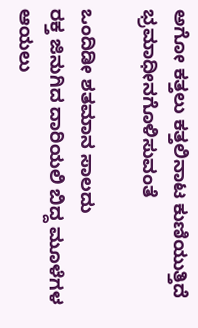ಅಗೋ ಕತ್ತಲು ಕತ್ತಲಿನಾಟ ಕುಣಿಯುತ್ತಿದೆ ಭ್ರಮಾಧೀನಗೊಳಿಸುವಂತೆ

ಒಂದಿಡೀ ಶತಮಾನ ಸಾಲದು
ರಕ್ತ ಜಿನುಗಿದ ದಾರಿಯಲಿ ಬಿದ್ದ ಮೂಳೆಗಳ ಆಯಲು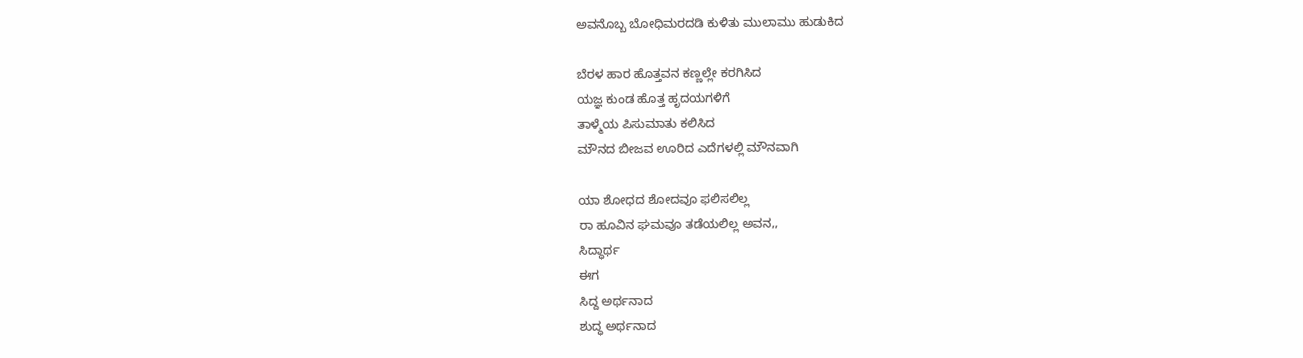ಅವನೊಬ್ಬ ಬೋಧಿಮರದಡಿ ಕುಳಿತು ಮುಲಾಮು ಹುಡುಕಿದ

ಬೆರಳ ಹಾರ ಹೊತ್ತವನ ಕಣ್ಣಲ್ಲೇ ಕರಗಿಸಿದ
ಯಜ್ಞ ಕುಂಡ ಹೊತ್ತ ಹೃದಯಗಳಿಗೆ
ತಾಳ್ಮೆಯ ಪಿಸುಮಾತು ಕಲಿಸಿದ
ಮೌನದ ಬೀಜವ ಊರಿದ ಎದೆಗಳಲ್ಲಿ ಮೌನವಾಗಿ

ಯಾ ಶೋಧದ ಶೋದವೂ ಫಲಿಸಲಿಲ್ಲ
ರಾ ಹೂವಿನ ಘಮವೂ ತಡೆಯಲಿಲ್ಲ ಅವನ,,
ಸಿದ್ಧಾರ್ಥ
ಈಗ
ಸಿದ್ದ ಅರ್ಥನಾದ
ಶುದ್ಧ ಅರ್ಥನಾದ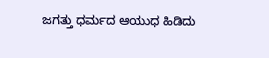ಜಗತ್ತು ಧರ್ಮದ ಆಯುಧ ಹಿಡಿದು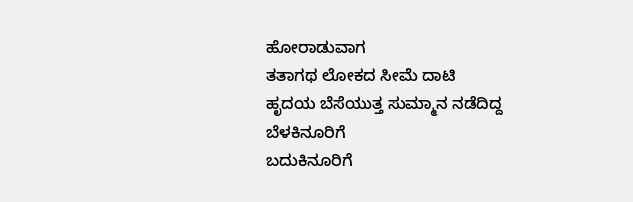ಹೋರಾಡುವಾಗ
ತತಾಗಥ ಲೋಕದ ಸೀಮೆ ದಾಟಿ
ಹೃದಯ ಬೆಸೆಯುತ್ತ ಸುಮ್ಮಾನ ನಡೆದಿದ್ದ
ಬೆಳಕಿನೂರಿಗೆ
ಬದುಕಿನೂರಿಗೆ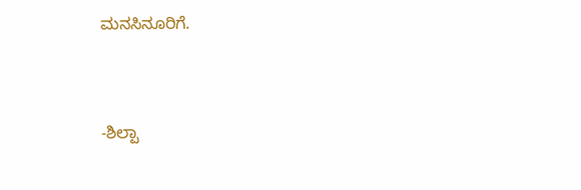ಮನಸಿನೂರಿಗೆ.


-ಶಿಲ್ಪಾ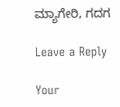ಮ್ಯಾಗೇರಿ, ಗದಗ

Leave a Reply

Your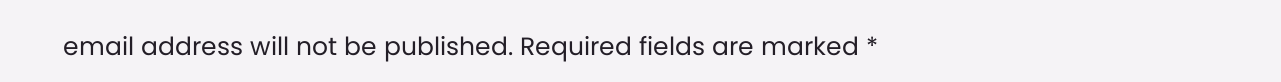email address will not be published. Required fields are marked *